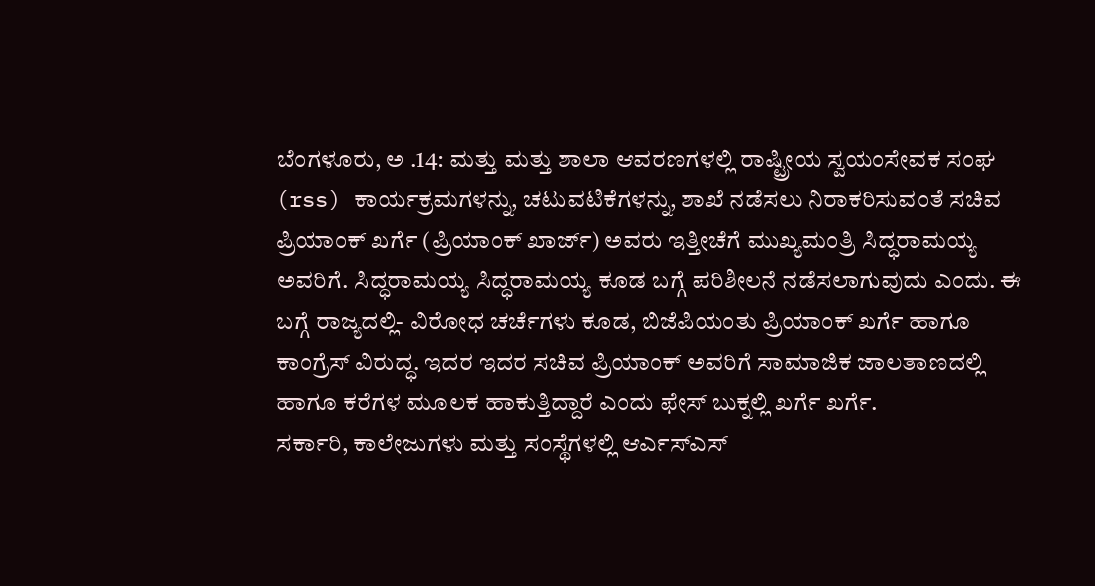ಬೆಂಗಳೂರು, ಅ .14: ಮತ್ತು ಮತ್ತು ಶಾಲಾ ಆವರಣಗಳಲ್ಲಿ ರಾಷ್ಟ್ರೀಯ ಸ್ವಯಂಸೇವಕ ಸಂಘ (rss) ಕಾರ್ಯಕ್ರಮಗಳನ್ನು, ಚಟುವಟಿಕೆಗಳನ್ನು, ಶಾಖೆ ನಡೆಸಲು ನಿರಾಕರಿಸುವಂತೆ ಸಚಿವ ಪ್ರಿಯಾಂಕ್ ಖರ್ಗೆ (ಪ್ರಿಯಾಂಕ್ ಖಾರ್ಜ್) ಅವರು ಇತ್ತೀಚೆಗೆ ಮುಖ್ಯಮಂತ್ರಿ ಸಿದ್ಧರಾಮಯ್ಯ ಅವರಿಗೆ. ಸಿದ್ಧರಾಮಯ್ಯ ಸಿದ್ಧರಾಮಯ್ಯ ಕೂಡ ಬಗ್ಗೆ ಪರಿಶೀಲನೆ ನಡೆಸಲಾಗುವುದು ಎಂದು. ಈ ಬಗ್ಗೆ ರಾಜ್ಯದಲ್ಲಿ- ವಿರೋಧ ಚರ್ಚೆಗಳು ಕೂಡ, ಬಿಜೆಪಿಯಂತು ಪ್ರಿಯಾಂಕ್ ಖರ್ಗೆ ಹಾಗೂ ಕಾಂಗ್ರೆಸ್ ವಿರುದ್ಧ. ಇದರ ಇದರ ಸಚಿವ ಪ್ರಿಯಾಂಕ್ ಅವರಿಗೆ ಸಾಮಾಜಿಕ ಜಾಲತಾಣದಲ್ಲಿ ಹಾಗೂ ಕರೆಗಳ ಮೂಲಕ ಹಾಕುತ್ತಿದ್ದಾರೆ ಎಂದು ಫೇಸ್ ಬುಕ್ನಲ್ಲಿ ಖರ್ಗೆ ಖರ್ಗೆ.
ಸರ್ಕಾರಿ, ಕಾಲೇಜುಗಳು ಮತ್ತು ಸಂಸ್ಥೆಗಳಲ್ಲಿ ಆರ್ಎಸ್ಎಸ್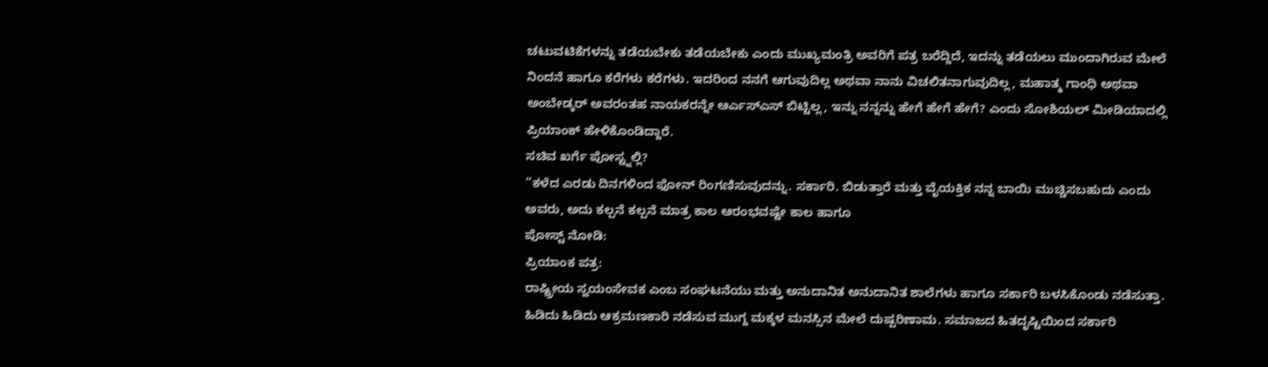ಚಟುವಟಿಕೆಗಳನ್ನು ತಡೆಯಬೇಕು ತಡೆಯಬೇಕು ಎಂದು ಮುಖ್ಯಮಂತ್ರಿ ಅವರಿಗೆ ಪತ್ರ ಬರೆದ್ದಿದೆ, ಇದನ್ನು ತಡೆಯಲು ಮುಂದಾಗಿರುವ ಮೇಲೆ ನಿಂದನೆ ಹಾಗೂ ಕರೆಗಳು ಕರೆಗಳು. ಇದರಿಂದ ನನಗೆ ಆಗುವುದಿಲ್ಲ ಅಥವಾ ನಾನು ವಿಚಲಿತನಾಗುವುದಿಲ್ಲ, ಮಹಾತ್ಮ ಗಾಂಧಿ ಅಥವಾ ಅಂಬೇಡ್ಕರ್ ಅವರಂತಹ ನಾಯಕರನ್ನೇ ಆರ್ಎಸ್ಎಸ್ ಬಿಟ್ಟಿಲ್ಲ, ಇನ್ನು ನನ್ನನ್ನು ಹೇಗೆ ಹೇಗೆ ಹೇಗೆ? ಎಂದು ಸೋಶಿಯಲ್ ಮೀಡಿಯಾದಲ್ಲಿ ಪ್ರಿಯಾಂಕ್ ಹೇಳಿಕೊಂಡಿದ್ದಾರೆ.
ಸಚಿವ ಖರ್ಗೆ ಪೋಸ್ಟ್ನಲ್ಲಿ?
“ಕಳೆದ ಎರಡು ದಿನಗಳಿಂದ ಫೋನ್ ರಿಂಗಣಿಸುವುದನ್ನು. ಸರ್ಕಾರಿ. ಬಿಡುತ್ತಾರೆ ಮತ್ತು ವೈಯಕ್ತಿಕ ನನ್ನ ಬಾಯಿ ಮುಚ್ಚಿಸಬಹುದು ಎಂದು ಅವರು, ಅದು ಕಲ್ಪನೆ ಕಲ್ಪನೆ ಮಾತ್ರ ಕಾಲ ಆರಂಭವಷ್ಟೇ ಕಾಲ ಹಾಗೂ
ಪೋಸ್ಟ್ ನೋಡಿ:
ಪ್ರಿಯಾಂಕ ಪತ್ರ:
ರಾಷ್ಟ್ರೀಯ ಸ್ವಯಂಸೇವಕ ಎಂಬ ಸಂಘಟನೆಯು ಮತ್ತು ಅನುದಾನಿತ ಅನುದಾನಿತ ಶಾಲೆಗಳು ಹಾಗೂ ಸರ್ಕಾರಿ ಬಳಸಿಕೊಂಡು ನಡೆಸುತ್ತಾ. ಹಿಡಿದು ಹಿಡಿದು ಆಕ್ರಮಣಕಾರಿ ನಡೆಸುವ ಮುಗ್ದ ಮಕ್ಕಳ ಮನಸ್ಸಿನ ಮೇಲೆ ದುಷ್ಪರಿಣಾಮ. ಸಮಾಜದ ಹಿತದೃಷ್ಟಿಯಿಂದ ಸರ್ಕಾರಿ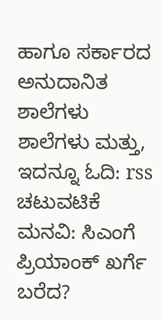ಹಾಗೂ ಸರ್ಕಾರದ ಅನುದಾನಿತ ಶಾಲೆಗಳು ಶಾಲೆಗಳು ಮತ್ತು,
ಇದನ್ನೂ ಓದಿ: rss ಚಟುವಟಿಕೆ ಮನವಿ: ಸಿಎಂಗೆ ಪ್ರಿಯಾಂಕ್ ಖರ್ಗೆ ಬರೆದ?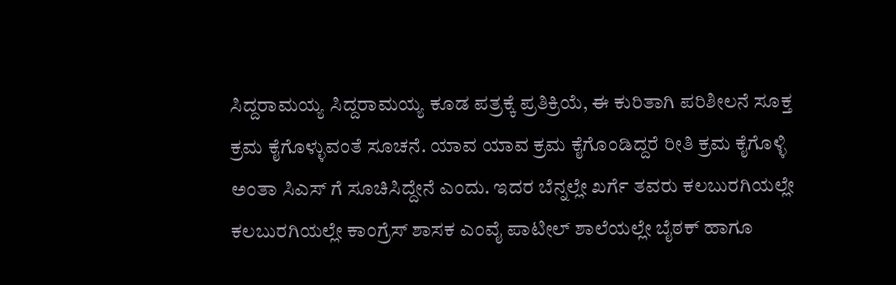ಸಿದ್ದರಾಮಯ್ಯ ಸಿದ್ದರಾಮಯ್ಯ ಕೂಡ ಪತ್ರಕ್ಕೆ ಪ್ರತಿಕ್ರಿಯೆ, ಈ ಕುರಿತಾಗಿ ಪರಿಶೀಲನೆ ಸೂಕ್ತ ಕ್ರಮ ಕೈಗೊಳ್ಳುವಂತೆ ಸೂಚನೆ. ಯಾವ ಯಾವ ಕ್ರಮ ಕೈಗೊಂಡಿದ್ದರೆ ರೀತಿ ಕ್ರಮ ಕೈಗೊಳ್ಳಿ ಅಂತಾ ಸಿಎಸ್ ಗೆ ಸೂಚಿಸಿದ್ದೇನೆ ಎಂದು. ಇದರ ಬೆನ್ನಲ್ಲೇ ಖರ್ಗೆ ತವರು ಕಲಬುರಗಿಯಲ್ಲೇ ಕಲಬುರಗಿಯಲ್ಲೇ ಕಾಂಗ್ರೆಸ್ ಶಾಸಕ ಎಂವೈ ಪಾಟೀಲ್ ಶಾಲೆಯಲ್ಲೇ ಬೈಠಕ್ ಹಾಗೂ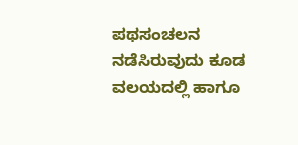ಪಥಸಂಚಲನ ನಡೆಸಿರುವುದು ಕೂಡ ವಲಯದಲ್ಲಿ ಹಾಗೂ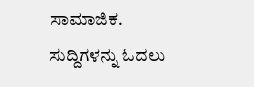ಸಾಮಾಜಿಕ.
ಸುದ್ದಿಗಳನ್ನು ಓದಲು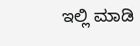ಇಲ್ಲಿ ಮಾಡಿ